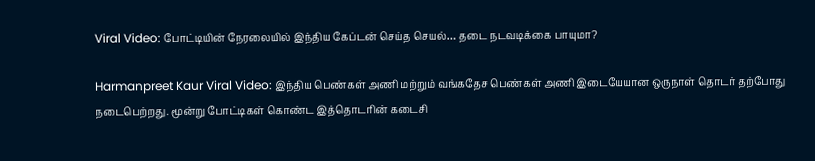Viral Video: போட்டியின் நேரலையில் இந்திய கேப்டன் செய்த செயல்… தடை நடவடிக்கை பாயுமா?

Harmanpreet Kaur Viral Video: இந்திய பெண்கள் அணி மற்றும் வங்கதேச பெண்கள் அணி இடையேயான ஒருநாள் தொடர் தற்போது நடைபெற்றது. மூன்று போட்டிகள் கொண்ட இத்தொடரின் கடைசி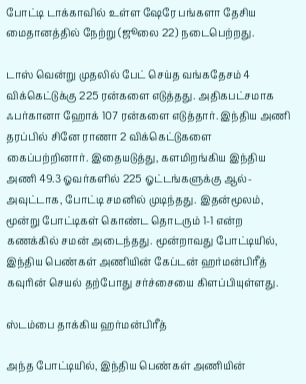போட்டி டாக்காவில் உள்ள ஷேரே பங்களா தேசிய மைதானத்தில் நேற்று (ஜூலை 22) நடைபெற்றது.

டாஸ் வென்று முதலில் பேட் செய்த வங்கதேசம் 4 விக்கெட்டுக்கு 225 ரன்களை எடுத்தது. அதிகபட்சமாக ஃபர்கானா ஹோக் 107 ரன்களை எடுத்தார். இந்திய அணி தரப்பில் சினே ராணா 2 விக்கெட்டுகளை கைப்பற்றினார். இதையடுத்து, களமிறங்கிய இந்திய அணி 49.3 ஓவர்களில் 225 ஓட்டங்களுக்கு ஆல்-அவுட்டாக, போட்டி சமனில் முடிந்தது. இதன்மூலம், மூன்று போட்டிகள் கொண்ட தொடரும் 1-1 என்ற கணக்கில் சமன் அடைந்தது. மூன்றாவது போட்டியில், இந்திய பெண்கள் அணியின் கேப்டன் ஹர்மன்பிரீத் கவுரின் செயல் தற்போது சர்ச்சையை கிளப்பியுள்ளது.

ஸ்டம்பை தாக்கிய ஹர்மன்பிரீத்

அந்த போட்டியில், இந்திய பெண்கள் அணியின்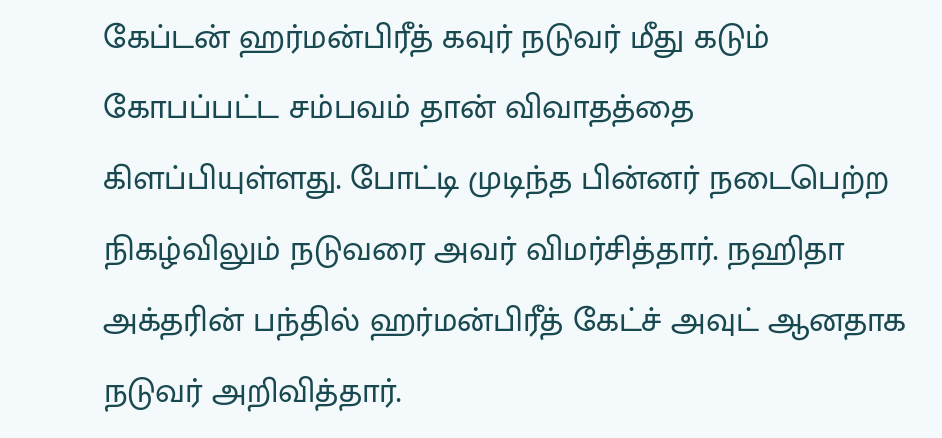கேப்டன் ஹர்மன்பிரீத் கவுர் நடுவர் மீது கடும் கோபப்பட்ட சம்பவம் தான் விவாதத்தை கிளப்பியுள்ளது. போட்டி முடிந்த பின்னர் நடைபெற்ற நிகழ்விலும் நடுவரை அவர் விமர்சித்தார். நஹிதா அக்தரின் பந்தில் ஹர்மன்பிரீத் கேட்ச் அவுட் ஆனதாக நடுவர் அறிவித்தார்.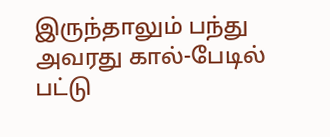இருந்தாலும் பந்து அவரது கால்-பேடில் பட்டு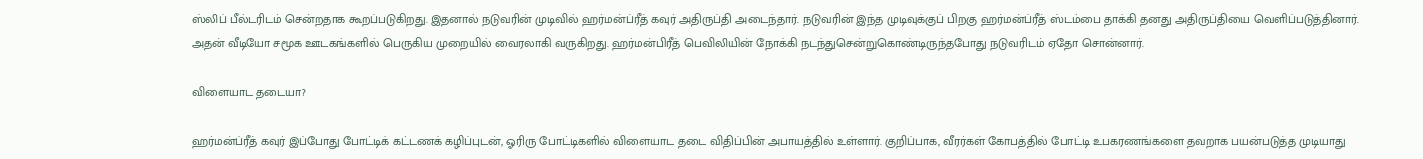ஸ்லிப் பீல்டரிடம் சென்றதாக கூறப்படுகிறது. இதனால் நடுவரின் முடிவில் ஹர்மன்ப்ரீத் கவுர் அதிருப்தி அடைந்தார். நடுவரின் இந்த முடிவுக்குப் பிறகு ஹர்மன்ப்ரீத் ஸ்டம்பை தாக்கி தனது அதிருப்தியை வெளிப்படுத்தினார். அதன் வீடியோ சமூக ஊடகங்களில் பெருகிய முறையில் வைரலாகி வருகிறது. ஹர்மன்பிரீத் பெவிலியின் நோக்கி நடந்துசென்றுகொண்டிருந்தபோது நடுவரிடம் ஏதோ சொன்னார்.

விளையாட தடையா?

ஹர்மன்ப்ரீத் கவுர் இப்போது போட்டிக் கட்டணக் கழிப்புடன், ஓரிரு போட்டிகளில் விளையாட தடை விதிப்பின் அபாயத்தில் உள்ளார். குறிப்பாக, வீரர்கள் கோபத்தில் போட்டி உபகரணங்களை தவறாக பயன்படுத்த முடியாது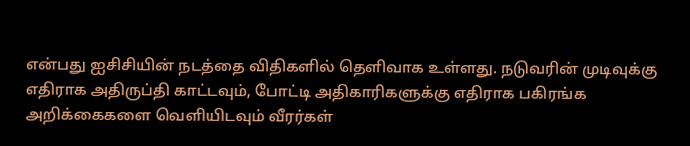என்பது ஐசிசியின் நடத்தை விதிகளில் தெளிவாக உள்ளது. நடுவரின் முடிவுக்கு எதிராக அதிருப்தி காட்டவும், போட்டி அதிகாரிகளுக்கு எதிராக பகிரங்க அறிக்கைகளை வெளியிடவும் வீரர்கள்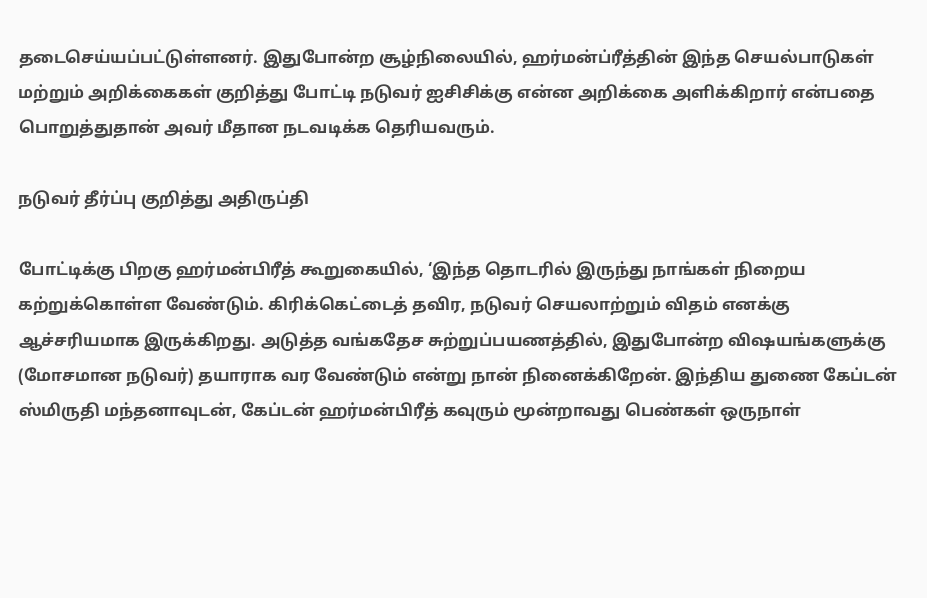தடைசெய்யப்பட்டுள்ளனர். இதுபோன்ற சூழ்நிலையில், ஹர்மன்ப்ரீத்தின் இந்த செயல்பாடுகள் மற்றும் அறிக்கைகள் குறித்து போட்டி நடுவர் ஐசிசிக்கு என்ன அறிக்கை அளிக்கிறார் என்பதை பொறுத்துதான் அவர் மீதான நடவடிக்க தெரியவரும்.

நடுவர் தீர்ப்பு குறித்து அதிருப்தி

போட்டிக்கு பிறகு ஹர்மன்பிரீத் கூறுகையில், ‘இந்த தொடரில் இருந்து நாங்கள் நிறைய கற்றுக்கொள்ள வேண்டும். கிரிக்கெட்டைத் தவிர, நடுவர் செயலாற்றும் விதம் எனக்கு ஆச்சரியமாக இருக்கிறது. அடுத்த வங்கதேச சுற்றுப்பயணத்தில், இதுபோன்ற விஷயங்களுக்கு (மோசமான நடுவர்) தயாராக வர வேண்டும் என்று நான் நினைக்கிறேன். இந்திய துணை கேப்டன் ஸ்மிருதி மந்தனாவுடன், கேப்டன் ஹர்மன்பிரீத் கவுரும் மூன்றாவது பெண்கள் ஒருநாள்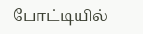போட்டியில்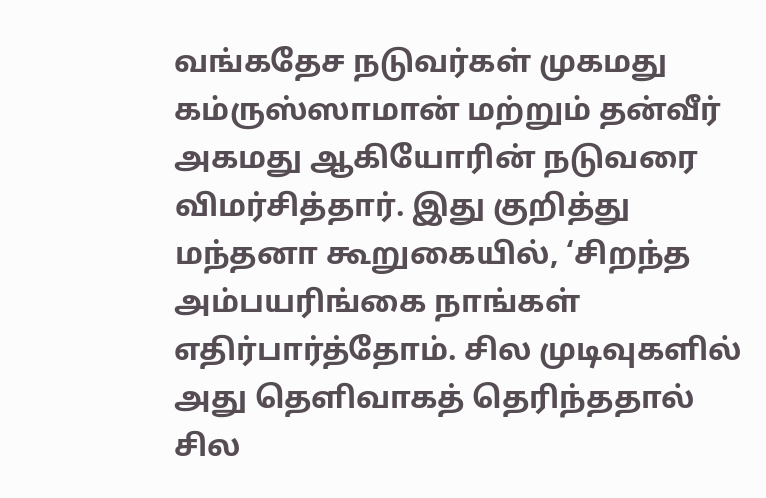வங்கதேச நடுவர்கள் முகமது கம்ருஸ்ஸாமான் மற்றும் தன்வீர் அகமது ஆகியோரின் நடுவரை விமர்சித்தார். இது குறித்து மந்தனா கூறுகையில், ‘சிறந்த அம்பயரிங்கை நாங்கள் எதிர்பார்த்தோம். சில முடிவுகளில் அது தெளிவாகத் தெரிந்ததால் சில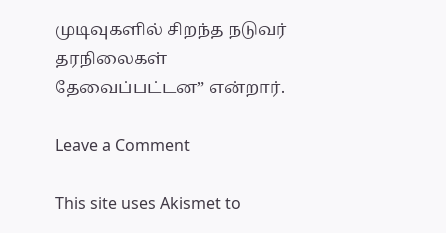முடிவுகளில் சிறந்த நடுவர் தரநிலைகள் தேவைப்பட்டன” என்றார்.

Leave a Comment

This site uses Akismet to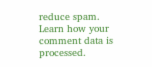reduce spam. Learn how your comment data is processed.